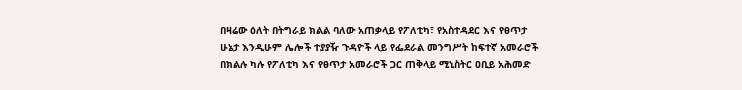በዛሬው ዕለት በትግራይ ክልል ባለው አጠቃላይ የፖለቲካ፣ የአስተዳደር እና የፀጥታ ሁኔታ እንዲሁም ሌሎች ተያያዥ ጉዳዮች ላይ የፌደራል መንግሥት ከፍተኛ አመራሮች በክልሉ ካሉ የፖለቲካ እና የፀጥታ አመራሮች ጋር ጠቅላይ ሚኒስትር ዐቢይ አሕመድ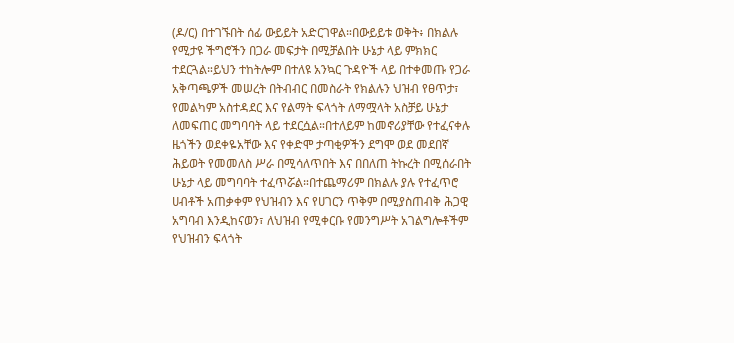(ዶ/ር) በተገኙበት ሰፊ ውይይት አድርገዋል።በውይይቱ ወቅት፥ በክልሉ የሚታዩ ችግሮችን በጋራ መፍታት በሚቻልበት ሁኔታ ላይ ምክክር ተደርጓል።ይህን ተከትሎም በተለዩ አንኳር ጉዳዮች ላይ በተቀመጡ የጋራ አቅጣጫዎች መሠረት በትብብር በመስራት የክልሉን ህዝብ የፀጥታ፣ የመልካም አስተዳደር እና የልማት ፍላጎት ለማሟላት አስቻይ ሁኔታ ለመፍጠር መግባባት ላይ ተደርሷል።በተለይም ከመኖሪያቸው የተፈናቀሉ ዜጎችን ወደቀዬአቸው እና የቀድሞ ታጣቂዎችን ደግሞ ወደ መደበኛ ሕይወት የመመለስ ሥራ በሚሳለጥበት እና በበለጠ ትኩረት በሚሰራበት ሁኔታ ላይ መግባባት ተፈጥሯል።በተጨማሪም በክልሉ ያሉ የተፈጥሮ ሀብቶች አጠቃቀም የህዝብን እና የሀገርን ጥቅም በሚያስጠብቅ ሕጋዊ አግባብ እንዲከናወን፣ ለህዝብ የሚቀርቡ የመንግሥት አገልግሎቶችም የህዝብን ፍላጎት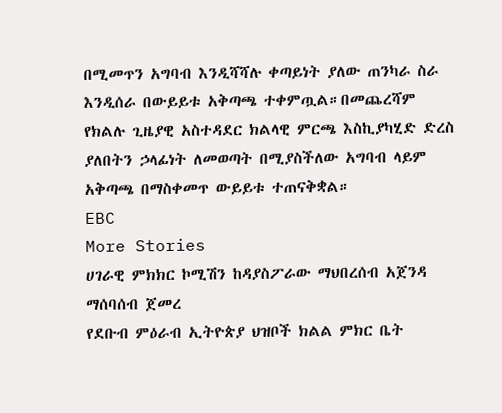በሚመጥን አግባብ እንዲሻሻሉ ቀጣይነት ያለው ጠንካራ ስራ እንዲሰራ በውይይቱ አቅጣጫ ተቀምጧል።በመጨረሻም የክልሉ ጊዜያዊ አስተዳደር ክልላዊ ምርጫ እስኪያካሂድ ድረስ ያለበትን ኃላፊነት ለመወጣት በሚያስችለው አግባብ ላይም አቅጣጫ በማስቀመጥ ውይይቱ ተጠናቅቋል።
EBC
More Stories
ሀገራዊ ምክክር ኮሚሽን ከዳያስፖራው ማህበረሰብ አጀንዳ ማሰባሰብ ጀመረ
የደቡብ ምዕራብ ኢትዮጵያ ህዝቦች ክልል ምክር ቤት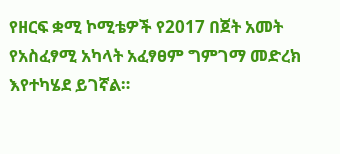የዘርፍ ቋሚ ኮሚቴዎች የ2017 በጀት አመት የአስፈፃሚ አካላት አፈፃፀም ግምገማ መድረክ እየተካሄደ ይገኛል።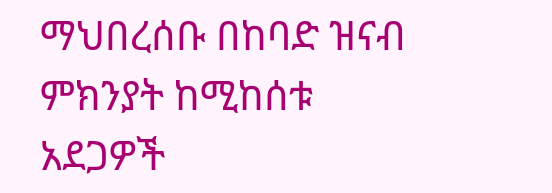ማህበረሰቡ በከባድ ዝናብ ምክንያት ከሚከሰቱ አደጋዎች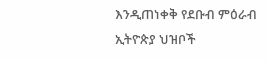እንዲጠነቀቅ የደቡብ ምዕራብ ኢትዮጵያ ህዝቦች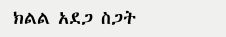ክልል አደጋ ስጋት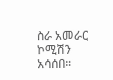ስራ አመራር ኮሚሽን አሳሰበ።